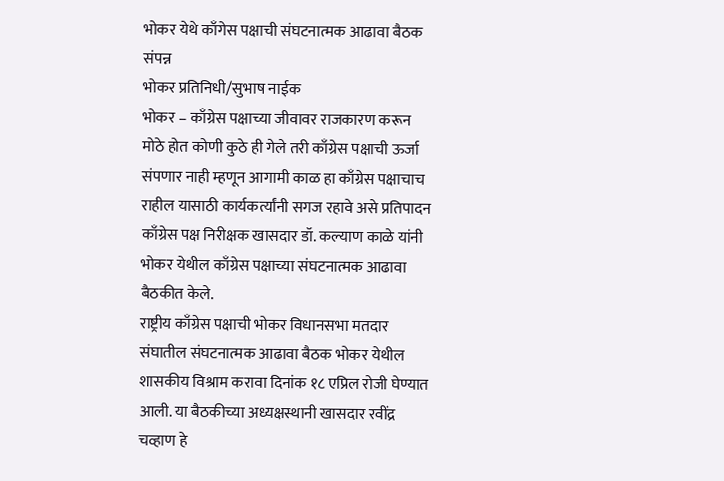भोकर येथे काँगेस पक्षाची संघटनात्मक आढावा बैठक संपन्न
भोकर प्रतिनिधी/सुभाष नाईक
भोकर – काँग्रेस पक्षाच्या जीवावर राजकारण करून मोठे होत कोणी कुठे ही गेले तरी काँग्रेस पक्षाची ऊर्जा संपणार नाही म्हणून आगामी काळ हा काँग्रेस पक्षाचाच राहील यासाठी कार्यकर्त्यांनी सगज रहावे असे प्रतिपादन काँग्रेस पक्ष निरीक्षक खासदार डॉ. कल्याण काळे यांनी भोकर येथील काँग्रेस पक्षाच्या संघटनात्मक आढावा बैठकीत केले.
राष्ट्रीय काँग्रेस पक्षाची भोकर विधानसभा मतदार संघातील संघटनात्मक आढावा बैठक भोकर येथील शासकीय विश्राम करावा दिनांक १८ एप्रिल रोजी घेण्यात आली. या बैठकीच्या अध्यक्षस्थानी खासदार रवींद्र चव्हाण हे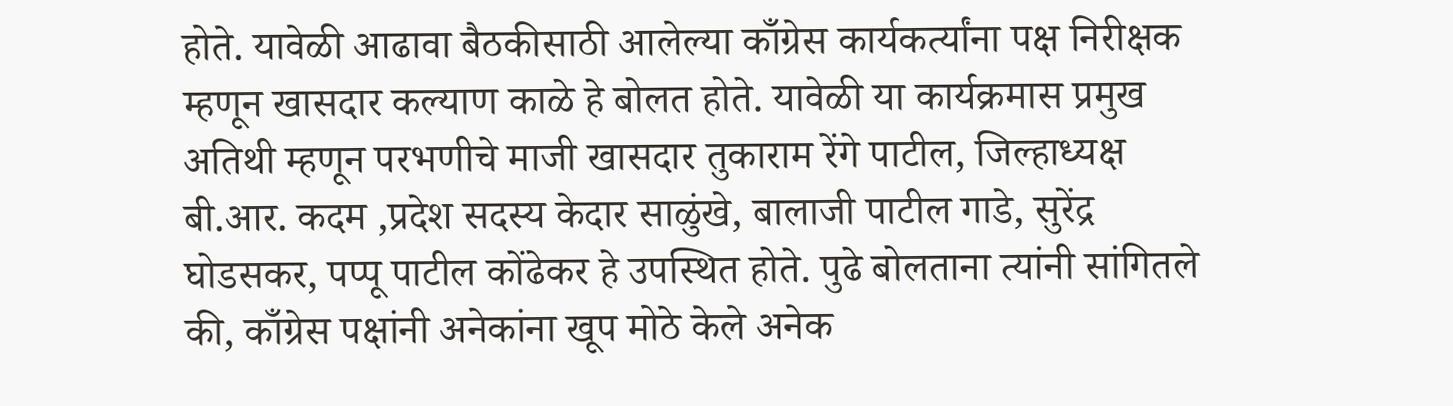होते. यावेळी आढावा बैठकीसाठी आलेल्या काँग्रेस कार्यकर्त्यांना पक्ष निरीक्षक म्हणून खासदार कल्याण काळे हे बोलत होते. यावेळी या कार्यक्रमास प्रमुख अतिथी म्हणून परभणीचे माजी खासदार तुकाराम रेंगे पाटील, जिल्हाध्यक्ष बी.आर. कदम ,प्रदेश सदस्य केदार साळुंखे, बालाजी पाटील गाडे, सुरेंद्र घोडसकर, पप्पू पाटील कोंढेकर हे उपस्थित होते. पुढे बोलताना त्यांनी सांगितले की, काँग्रेस पक्षांनी अनेकांना खूप मोठे केले अनेक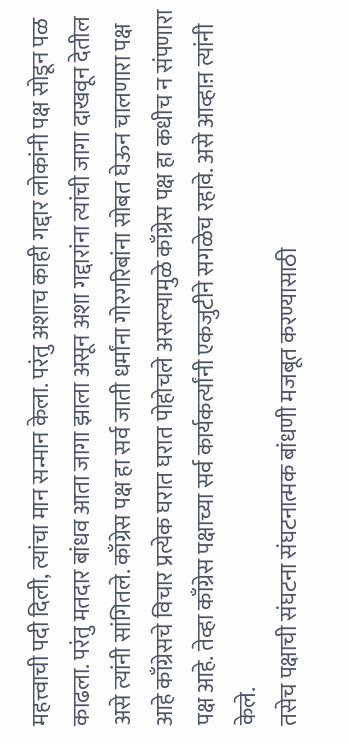महत्त्वाची पदी दिली, त्यांचा मान सन्मान केला. परंतु अशाच काही गद्दार लोकांनी पक्ष सोडून पळ काढला. परंतु मतदार बांधव आता जागा झाला असून अशा गद्दारांना त्यांची जागा दाखवून देतील असे त्यांनी सांगितले. काँग्रेस पक्ष हा सर्व जाती धर्मांना गोरगरिबांना सोबत घेऊन चालणारा पक्ष आहे काँग्रेसचे विचार प्रत्येक घरात घरात पोहोचले असल्यामुळे काँग्रेस पक्ष हा कधीच न संपणारा पक्ष आहे. तेव्हा काँग्रेस पक्षाच्या सर्व कार्यकर्त्यांनी एकजुटीने सगळेच रहावे. असे आव्हाऩ त्यांनी केले.
तसेच पक्षाची संघटना संघटनात्मक बांधणी मजबूत करण्यासाठी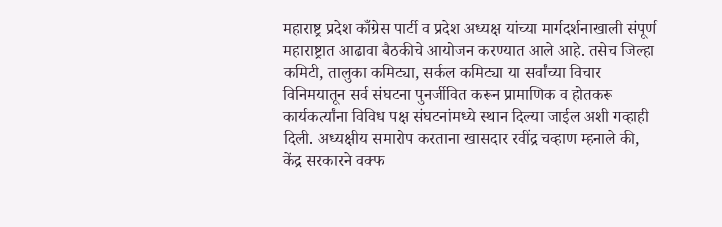महाराष्ट्र प्रदेश काँग्रेस पार्टी व प्रदेश अध्यक्ष यांच्या मार्गदर्शनाखाली संपूर्ण महाराष्ट्रात आढावा बैठकीचे आयोजन करण्यात आले आहे. तसेच जिल्हा कमिटी, तालुका कमिट्या, सर्कल कमिट्या या सर्वांच्या विचार विनिमयातून सर्व संघटना पुनर्जीवित करून प्रामाणिक व होतकरू कार्यकर्त्यांना विविध पक्ष संघटनांमध्ये स्थान दिल्या जाईल अशी गव्हाही दिली. अध्यक्षीय समारोप करताना खासदार रवींद्र चव्हाण म्हनाले की, केंद्र सरकारने वक्फ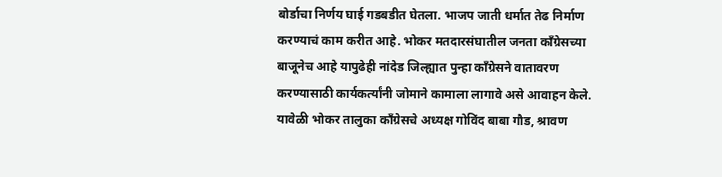बोर्डाचा निर्णय घाई गडबडीत घेतला. भाजप जाती धर्मात तेढ निर्माण करण्याचं काम करीत आहे. भोकर मतदारसंघातील जनता काँग्रेसच्या बाजूनेच आहे यापुढेही नांदेड जिल्ह्यात पुन्हा काँग्रेसने वातावरण करण्यासाठी कार्यकर्त्यांनी जोमाने कामाला लागावे असे आवाहन केले. यावेळी भोकर तालुका काँग्रेसचे अध्यक्ष गोविंद बाबा गौड, श्रावण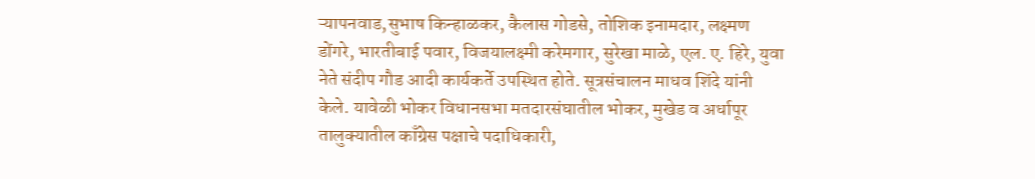ऱ्यापनवाड,सुभाष किन्हाळकर, कैलास गोडसे, तोशिक इनामदार, लक्ष्मण डोंगरे, भारतीबाई पवार, विजयालक्ष्मी करेमगार, सुरेखा माळे, एल. ए. हिरे, युवा नेते संदीप गौड आदी कार्यकर्ते उपस्थित होते. सूत्रसंचालन माधव शिंदे यांनी केले. यावेळी भोकर विधानसभा मतदारसंघातील भोकर, मुखेड व अर्धापूर तालुक्यातील काँग्रेस पक्षाचे पदाधिकारी,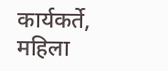कार्यकर्ते, महिला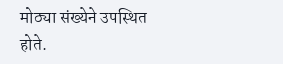मोठ्या संख्येने उपस्थित होते.